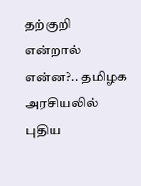தற்குறி என்றால் என்ன?.. தமிழக அரசியலில் புதிய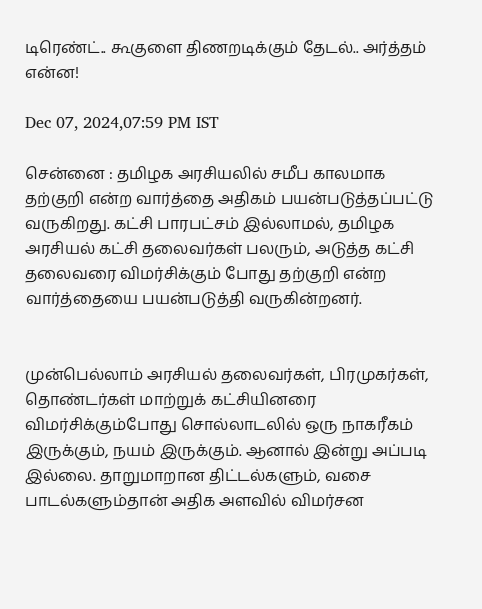டிரெண்ட்.. கூகுளை திணறடிக்கும் தேடல்.. அர்த்தம் என்ன!

Dec 07, 2024,07:59 PM IST

சென்னை : தமிழக அரசியலில் சமீப காலமாக தற்குறி என்ற வார்த்தை அதிகம் பயன்படுத்தப்பட்டு வருகிறது. கட்சி பாரபட்சம் இல்லாமல், தமிழக அரசியல் கட்சி தலைவர்கள் பலரும், அடுத்த கட்சி தலைவரை விமர்சிக்கும் போது தற்குறி என்ற வார்த்தையை பயன்படுத்தி வருகின்றனர்.


முன்பெல்லாம் அரசியல் தலைவர்கள், பிரமுகர்கள், தொண்டர்கள் மாற்றுக் கட்சியினரை விமர்சிக்கும்போது சொல்லாடலில் ஒரு நாகரீகம் இருக்கும், நயம் இருக்கும். ஆனால் இன்று அப்படி இல்லை. தாறுமாறான திட்டல்களும், வசை பாடல்களும்தான் அதிக அளவில் விமர்சன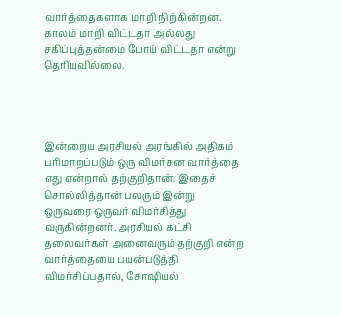வார்த்தைகளாக மாறி நிற்கின்றன. காலம் மாறி விட்டதா அல்லது சகிப்புத்தன்மை போய் விட்டதா என்று தெரியவில்லை.




இன்றைய அரசியல் அரங்கில் அதிகம் பரிமாறப்படும் ஒரு விமர்சன வார்த்தை எது என்றால் தற்குறிதான். இதைச் சொல்லித்தான் பலரும் இன்று ஒருவரை ஒருவர் விமர்சித்து வருகின்றனர். அரசியல் கட்சி தலைவர்கள் அனைவரும் தற்குறி என்ற வார்த்தையை பயன்படுத்தி விமர்சிப்பதால், சோஷியல்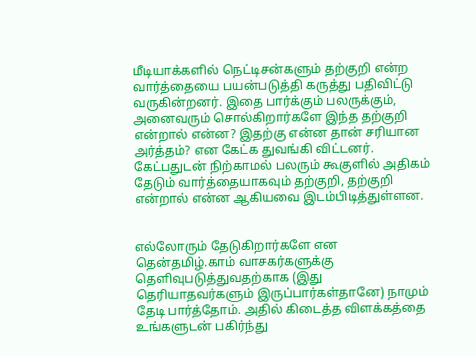மீடியாக்களில் நெட்டிசன்களும் தற்குறி என்ற வார்த்தையை பயன்படுத்தி கருத்து பதிவிட்டு வருகின்றனர். இதை பார்க்கும் பலருக்கும், அனைவரும் சொல்கிறார்களே இந்த தற்குறி என்றால் என்ன? இதற்கு என்ன தான் சரியான அர்த்தம்? என கேட்க துவங்கி விட்டனர். கேட்பதுடன் நிற்காமல் பலரும் கூகுளில் அதிகம் தேடும் வார்த்தையாகவும் தற்குறி, தற்குறி என்றால் என்ன ஆகியவை இடம்பிடித்துள்ளன.


எல்லோரும் தேடுகிறார்களே என தென்தமிழ்.காம் வாசகர்களுக்கு தெளிவுபடுத்துவதற்காக (இது தெரியாதவர்களும் இருப்பார்கள்தானே) நாமும் தேடி பார்த்தோம். அதில் கிடைத்த விளக்கத்தை உங்களுடன் பகிர்ந்து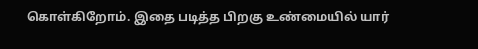கொள்கிறோம். இதை படித்த பிறகு உண்மையில் யார்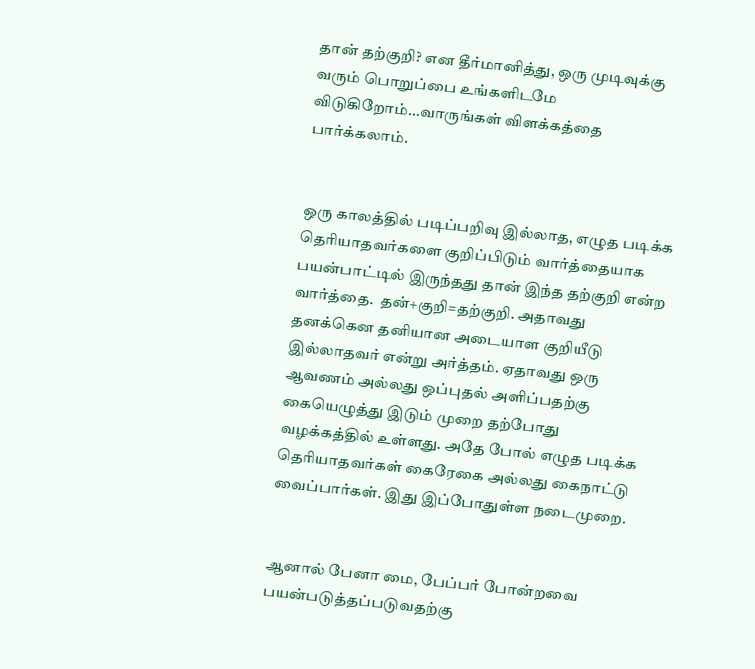தான் தற்குறி? என தீர்மானித்து, ஒரு முடிவுக்கு வரும் பொறுப்பை உங்களிடமே விடுகிறோம்...வாருங்கள் விளக்கத்தை பார்க்கலாம்.


ஒரு காலத்தில் படிப்பறிவு இல்லாத, எழுத படிக்க தெரியாதவர்களை குறிப்பிடும் வார்த்தையாக பயன்பாட்டில் இருந்தது தான் இந்த தற்குறி என்ற வார்த்தை.  தன்+குறி=தற்குறி. அதாவது தனக்கென தனியான அடையாள குறியீடு இல்லாதவர் என்று அர்த்தம். ஏதாவது ஒரு ஆவணம் அல்லது ஒப்புதல் அளிப்பதற்கு கையெழுத்து இடும் முறை தற்போது வழக்கத்தில் உள்ளது. அதே போல் எழுத படிக்க தெரியாதவர்கள் கைரேகை அல்லது கைநாட்டு வைப்பார்கள். இது இப்போதுள்ள நடைமுறை.


ஆனால் பேனா மை, பேப்பர் போன்றவை பயன்படுத்தப்படுவதற்கு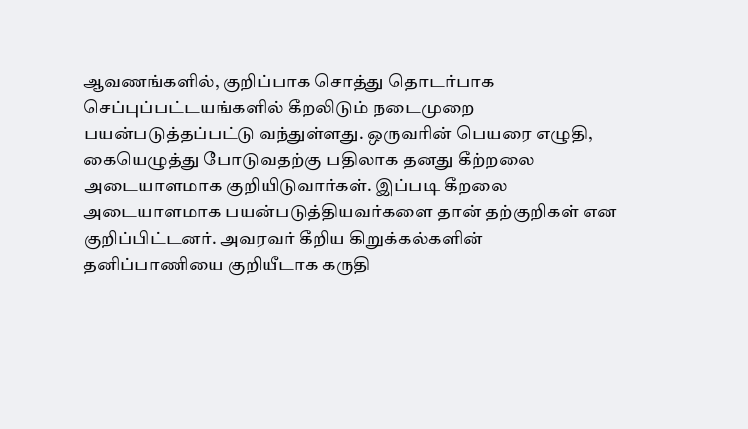ஆவணங்களில், குறிப்பாக சொத்து தொடர்பாக செப்புப்பட்டயங்களில் கீறலிடும் நடைமுறை பயன்படுத்தப்பட்டு வந்துள்ளது. ஒருவரின் பெயரை எழுதி, கையெழுத்து போடுவதற்கு பதிலாக தனது கீற்றலை அடையாளமாக குறியிடுவார்கள். இப்படி கீறலை அடையாளமாக பயன்படுத்தியவர்களை தான் தற்குறிகள் என குறிப்பிட்டனர். அவரவர் கீறிய கிறுக்கல்களின் தனிப்பாணியை குறியீடாக கருதி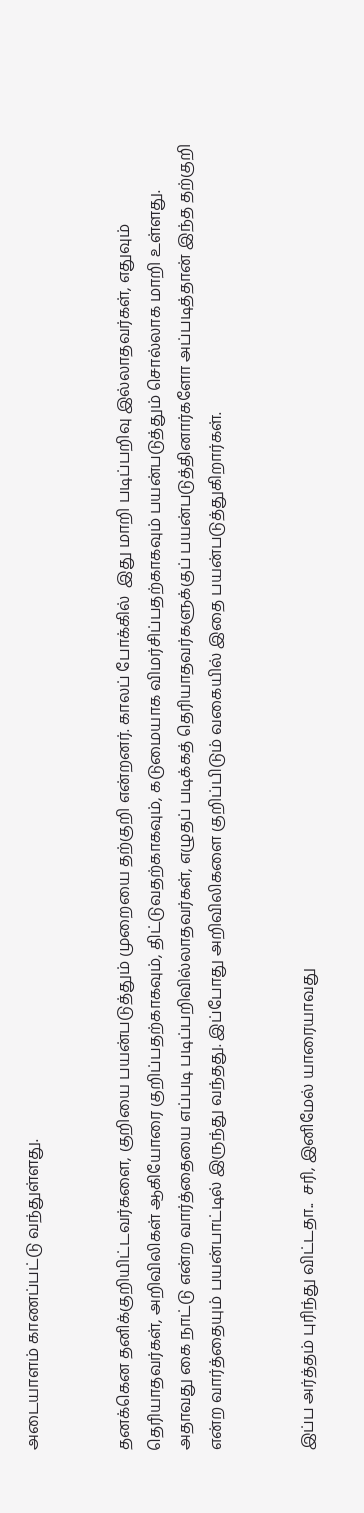அடையாளம் காணப்பட்டு வந்துள்ளது.


தனக்கென தனிக்குறியிட்டவர்களை, குறியை பயன்படுத்தும் முறையை தற்குறி என்றனர். காலப் போக்கில்  இது மாறி படிப்பறிவு இல்லாதவர்கள், எதுவும் தெரியாதவர்கள், அறிவிலிகள் ஆகியோரை குறிப்பதற்காகவும், திட்டுவதற்காகவும், கடுமையாக விமர்சிப்பதற்காகவும் பயன்படுத்தும் சொல்லாக மாறி உள்ளது. அதாவது கை நாட்டு என்ற வார்த்தையை எப்படி படிப்பறிவில்லாதவர்கள், எழுதப் படிக்கத் தெரியாதவர்களுக்குப் பயன்படுத்தினார்களோ அப்படித்தான் இந்த தற்குறி என்ற வார்த்தையும் பயன்பாட்டில் இருந்து வந்தது. இப்போது அறிவிலிகளை குறிப்பிடும் வகையில் இதை பயன்படுத்துகிறார்கள்.


இப்ப அர்த்தம் புரிந்து விட்டதா..  சரி, இனிமேல் யாரையாவது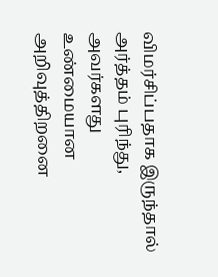விமர்சிப்பதாக இருந்தால் அர்த்தம் புரிந்து, அவர்களது உண்மையான அறிவுத்திறனை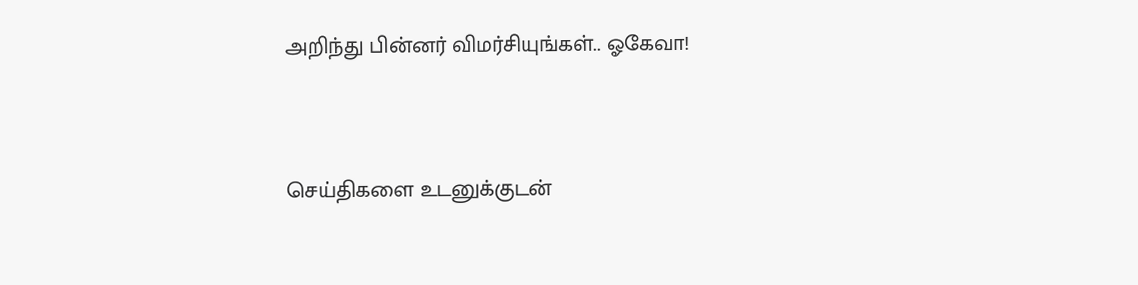அறிந்து பின்னர் விமர்சியுங்கள்.. ஓகேவா!



செய்திகளை உடனுக்குடன்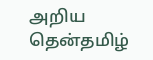அறிய தென்தமிழ்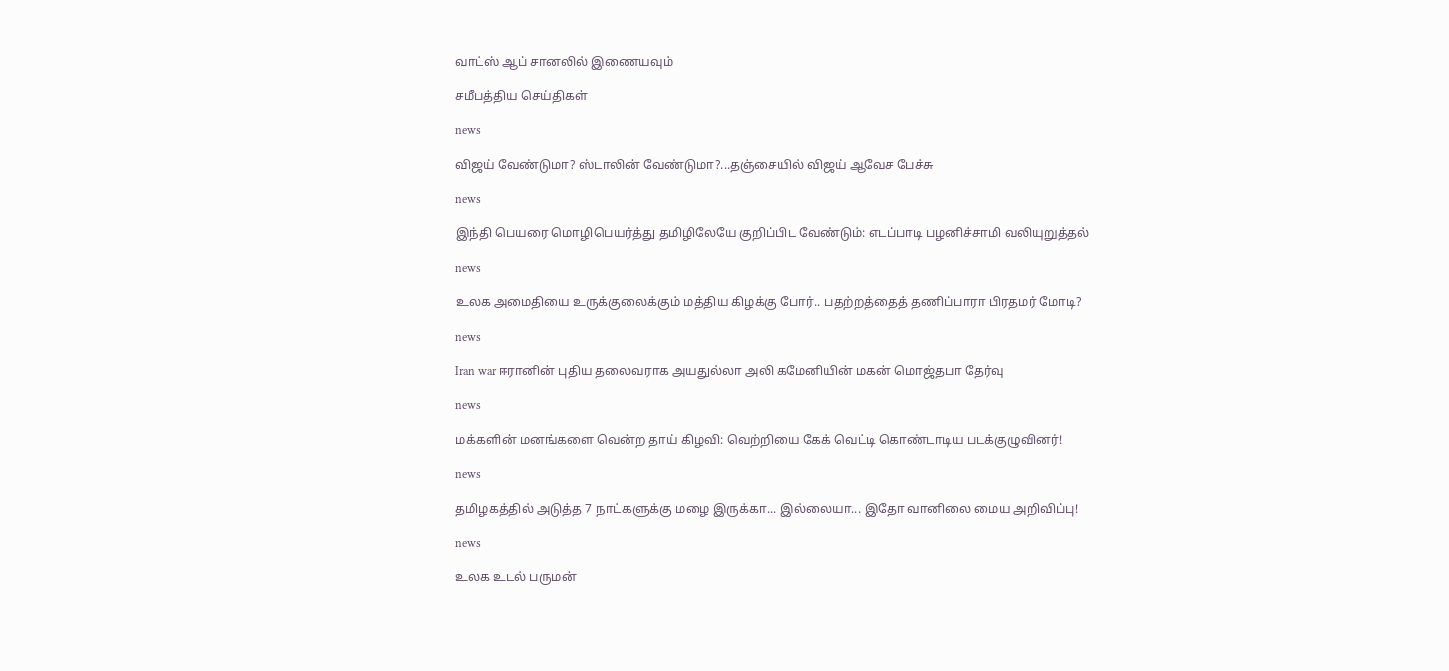வாட்ஸ் ஆப் சானலில் இணையவும்

சமீபத்திய செய்திகள்

news

விஜய் வேண்டுமா? ஸ்டாலின் வேண்டுமா?...தஞ்சையில் விஜய் ஆவேச பேச்சு

news

இந்தி பெயரை மொழிபெயர்த்து தமிழிலேயே குறிப்பிட வேண்டும்: எடப்பாடி பழனிச்சாமி வலியுறுத்தல்

news

உலக அமைதியை உருக்குலைக்கும் மத்திய கிழக்கு போர்.. பதற்றத்தைத் தணிப்பாரா பிரதமர் மோடி?

news

Iran war ஈரானின் புதிய தலைவராக அயதுல்லா அலி கமேனியின் மகன் மொஜ்தபா தேர்வு

news

மக்களின் மனங்களை வென்ற தாய் கிழவி: வெற்றியை கேக் வெட்டி கொண்டாடிய படக்குழுவினர்!

news

தமிழகத்தில் அடுத்த 7 நாட்களுக்கு மழை இருக்கா... இல்லையா... இதோ வானிலை மைய அறிவிப்பு!

news

உலக உடல் பருமன்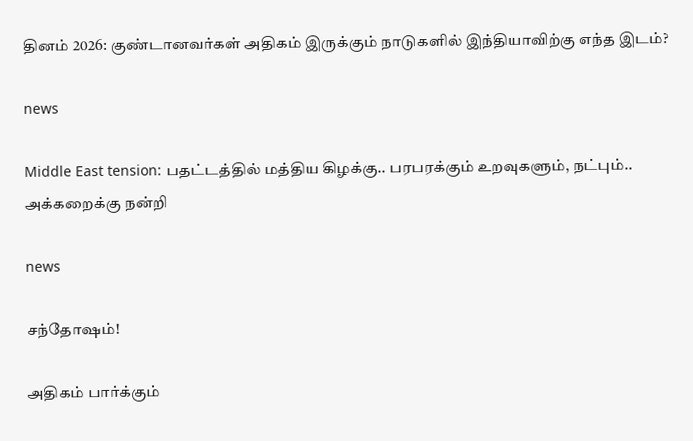தினம் 2026: குண்டானவர்கள் அதிகம் இருக்கும் நாடுகளில் இந்தியாவிற்கு எந்த இடம்?

news

Middle East tension: பதட்டத்தில் மத்திய கிழக்கு.. பரபரக்கும் உறவுகளும், நட்பும்.. அக்கறைக்கு நன்றி

news

சந்தோஷம்!

அதிகம் பார்க்கும்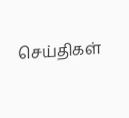செய்திகள்